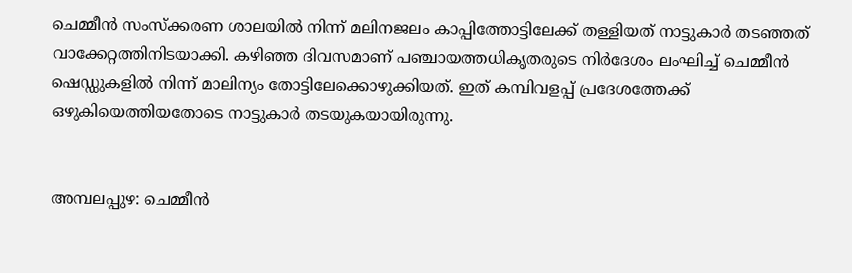ചെമ്മീന്‍ സംസ്‌ക്കരണ ശാലയില്‍ നിന്ന് മലിനജലം കാപ്പിത്തോട്ടിലേക്ക് തള്ളിയത് നാട്ടുകാര്‍ തടഞ്ഞത് വാക്കേറ്റത്തിനിടയാക്കി. കഴിഞ്ഞ ദിവസമാണ് പഞ്ചായത്തധികൃതരുടെ നിര്‍ദേശം ലംഘിച്ച് ചെമ്മീന്‍ ഷെഡ്ഡുകളില്‍ നിന്ന് മാലിന്യം തോട്ടിലേക്കൊഴുക്കിയത്. ഇത് കമ്പിവളപ്പ് പ്രദേശത്തേക്ക്  ഒഴുകിയെത്തിയതോടെ നാട്ടുകാര്‍ തടയുകയായിരുന്നു.


അമ്പലപ്പുഴ: ചെമ്മീന്‍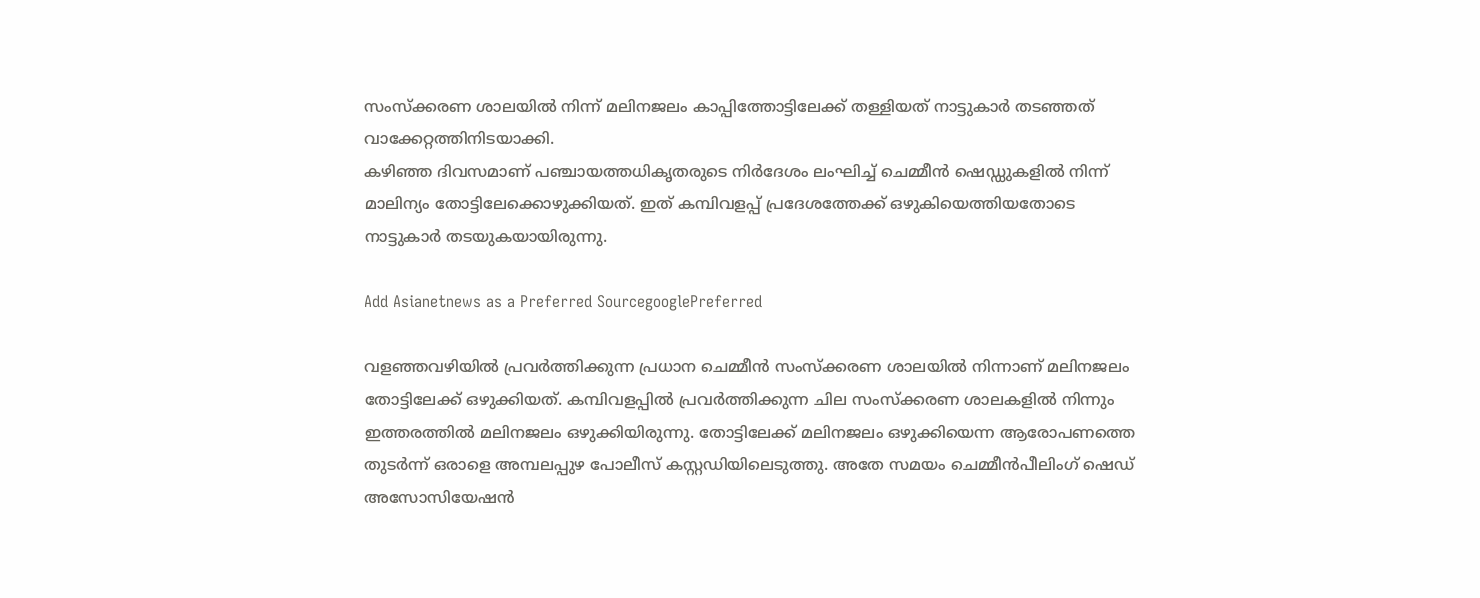സംസ്‌ക്കരണ ശാലയില്‍ നിന്ന് മലിനജലം കാപ്പിത്തോട്ടിലേക്ക് തള്ളിയത് നാട്ടുകാര്‍ തടഞ്ഞത് വാക്കേറ്റത്തിനിടയാക്കി.
കഴിഞ്ഞ ദിവസമാണ് പഞ്ചായത്തധികൃതരുടെ നിര്‍ദേശം ലംഘിച്ച് ചെമ്മീന്‍ ഷെഡ്ഡുകളില്‍ നിന്ന് മാലിന്യം തോട്ടിലേക്കൊഴുക്കിയത്. ഇത് കമ്പിവളപ്പ് പ്രദേശത്തേക്ക് ഒഴുകിയെത്തിയതോടെ നാട്ടുകാര്‍ തടയുകയായിരുന്നു.

Add Asianetnews as a Preferred SourcegooglePreferred

വളഞ്ഞവഴിയില്‍ പ്രവര്‍ത്തിക്കുന്ന പ്രധാന ചെമ്മീന്‍ സംസ്‌ക്കരണ ശാലയില്‍ നിന്നാണ് മലിനജലം തോട്ടിലേക്ക് ഒഴുക്കിയത്. കമ്പിവളപ്പില്‍ പ്രവര്‍ത്തിക്കുന്ന ചില സംസ്‌ക്കരണ ശാലകളില്‍ നിന്നും ഇത്തരത്തില്‍ മലിനജലം ഒഴുക്കിയിരുന്നു. തോട്ടിലേക്ക് മലിനജലം ഒഴുക്കിയെന്ന ആരോപണത്തെ തുടര്‍ന്ന് ഒരാളെ അമ്പലപ്പുഴ പോലീസ് കസ്റ്റഡിയിലെടുത്തു. അതേ സമയം ചെമ്മീന്‍പീലിംഗ് ഷെഡ് അസോസിയേഷന്‍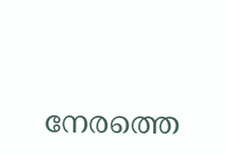നേരത്തെ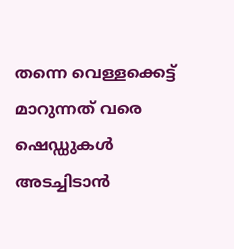തന്നെ വെള്ളക്കെട്ട് മാറുന്നത് വരെ ഷെഡ്ഡുകള്‍ അടച്ചിടാന്‍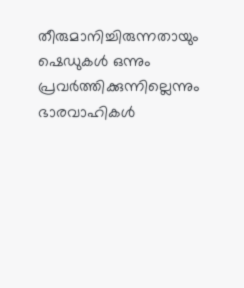തീരുമാനിച്ചിരുന്നതായും ഷെഡുകള്‍ ഒന്നും പ്രവര്‍ത്തിക്കുന്നില്ലെന്നും ഭാരവാഹികള്‍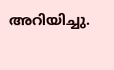അറിയിച്ചു.